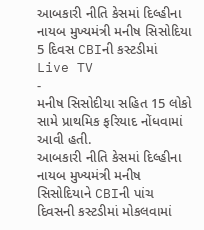આબકારી નીતિ કેસમાં દિલ્હીના નાયબ મુખ્યમંત્રી મનીષ સિસોદિયા 5 દિવસ CBIની કસ્ટડીમાં
Live TV
-
મનીષ સિસોદીયા સહિત 15 લોકો સામે પ્રાથમિક ફરિયાદ નોંધવામાં આવી હતી.
આબકારી નીતિ કેસમાં દિલ્હીના નાયબ મુખ્યમંત્રી મનીષ સિસોદિયાને CBIની પાંચ દિવસની કસ્ટડીમાં મોકલવામાં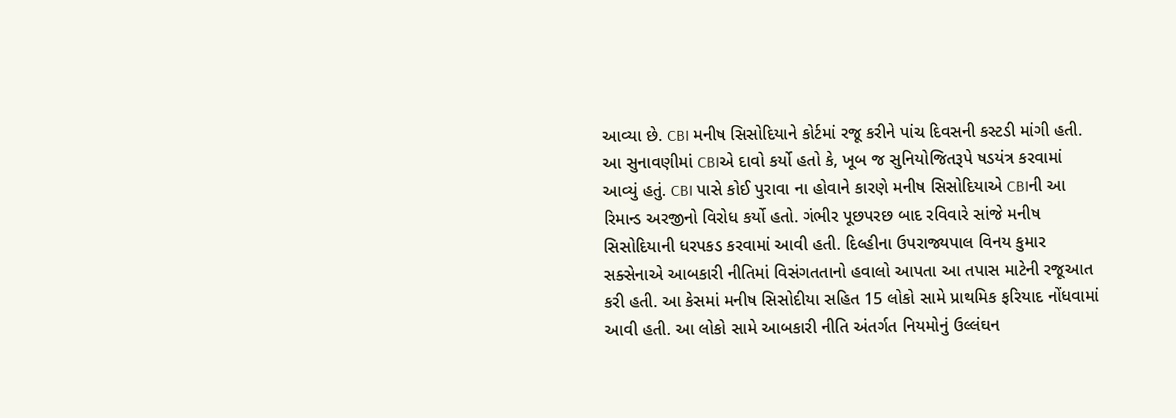આવ્યા છે. CBI મનીષ સિસોદિયાને કોર્ટમાં રજૂ કરીને પાંચ દિવસની કસ્ટડી માંગી હતી. આ સુનાવણીમાં CBIએ દાવો કર્યો હતો કે, ખૂબ જ સુનિયોજિતરૂપે ષડયંત્ર કરવામાં આવ્યું હતું. CBI પાસે કોઈ પુરાવા ના હોવાને કારણે મનીષ સિસોદિયાએ CBIની આ રિમાન્ડ અરજીનો વિરોધ કર્યો હતો. ગંભીર પૂછપરછ બાદ રવિવારે સાંજે મનીષ સિસોદિયાની ધરપકડ કરવામાં આવી હતી. દિલ્હીના ઉપરાજ્યપાલ વિનય કુમાર સક્સેનાએ આબકારી નીતિમાં વિસંગતતાનો હવાલો આપતા આ તપાસ માટેની રજૂઆત કરી હતી. આ કેસમાં મનીષ સિસોદીયા સહિત 15 લોકો સામે પ્રાથમિક ફરિયાદ નોંધવામાં આવી હતી. આ લોકો સામે આબકારી નીતિ અંતર્ગત નિયમોનું ઉલ્લંઘન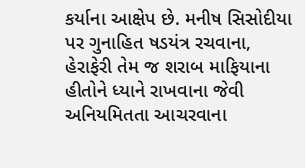કર્યાના આક્ષેપ છે. મનીષ સિસોદીયા પર ગુનાહિત ષડયંત્ર રચવાના, હેરાફેરી તેમ જ શરાબ માફિયાના હીતોને ધ્યાને રાખવાના જેવી અનિયમિતતા આચરવાના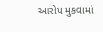આરોપ મુકવામાં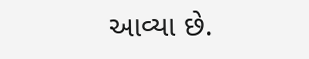આવ્યા છે.